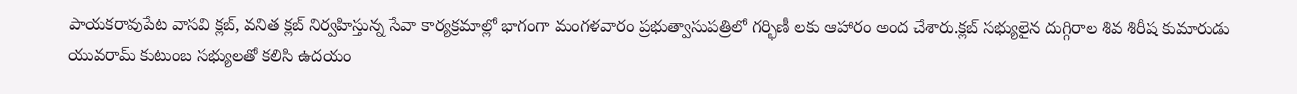పాయకరావుపేట వాసవి క్లబ్, వనిత క్లబ్ నిర్వహిస్తున్న సేవా కార్యక్రమాల్లో భాగంగా మంగళవారం ప్రభుత్వాసుపత్రిలో గర్భిణీ లకు ఆహారం అంద చేశారు.క్లబ్ సభ్యులైన దుగ్గిరాల శివ శిరీష కుమారుడు యువరామ్ కుటుంబ సభ్యులతో కలిసి ఉదయం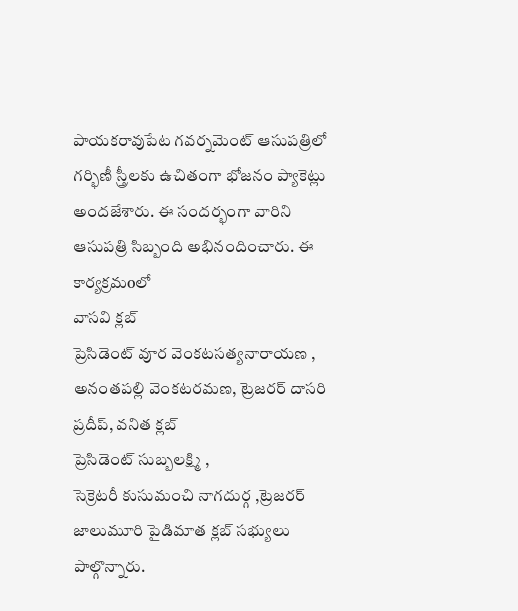పాయకరావుపేట గవర్నమెంట్ ఆసుపత్రిలో గర్భిణీ స్త్రీలకు ఉచితంగా భోజనం ప్యాకెట్లు అందజేశారు. ఈ సందర్భంగా వారిని ఆసుపత్రి సిబ్బంది అభినందించారు. ఈ కార్యక్రమoలో
వాసవి క్లబ్
ప్రెసిడెంట్ వూర వెంకటసత్యనారాయణ , అనంతపల్లి వెంకటరమణ, ట్రెజరర్ దాసరి ప్రదీప్, వనిత క్లబ్
ప్రెసిడెంట్ సుబ్బలక్ష్మి ,
సెక్రెటరీ కుసుమంచి నాగదుర్గ ,ట్రెజరర్ జాలుమూరి పైడిమాత క్లబ్ సభ్యులు పాల్గొన్నారు.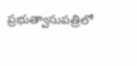ప్రభుత్వాసుపత్రిలో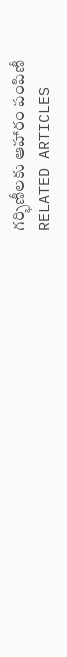గర్భిణీలకు ఆహారం పంపిణీ
RELATED ARTICLES